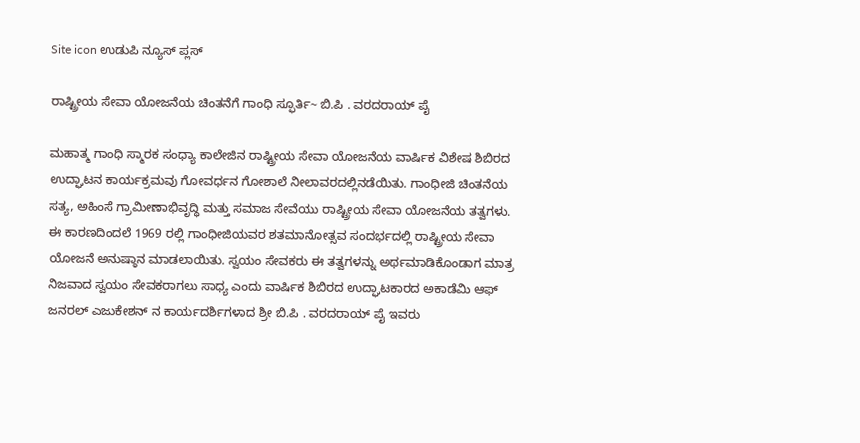Site icon ಉಡುಪಿ ನ್ಯೂಸ್ ಪ್ಲಸ್

ರಾಷ್ಟ್ರೀಯ ಸೇವಾ ಯೋಜನೆಯ ಚಿಂತನೆಗೆ ಗಾಂಧಿ ಸ್ಫೂರ್ತಿ~ ಬಿ.ಪಿ . ವರದರಾಯ್ ಪೈ

ಮಹಾತ್ಮ ಗಾಂಧಿ ಸ್ಮಾರಕ ಸಂಧ್ಯಾ ಕಾಲೇಜಿನ ರಾಷ್ಟ್ರೀಯ ಸೇವಾ ಯೋಜನೆಯ ವಾರ್ಷಿಕ ವಿಶೇಷ ಶಿಬಿರದ ಉದ್ಘಾಟನ ಕಾರ್ಯಕ್ರಮವು ಗೋವರ್ಧನ ಗೋಶಾಲೆ ನೀಲಾವರದಲ್ಲಿನಡೆಯಿತು. ಗಾಂಧೀಜಿ ಚಿಂತನೆಯ ಸತ್ಯ, ಅಹಿಂಸೆ ಗ್ರಾಮೀಣಾಭಿವೃದ್ಧಿ ಮತ್ತು ಸಮಾಜ ಸೇವೆಯು ರಾಷ್ಟ್ರೀಯ ಸೇವಾ ಯೋಜನೆಯ ತತ್ವಗಳು. ಈ ಕಾರಣದಿಂದಲೆ 1969 ರಲ್ಲಿ ಗಾಂಧೀಜಿಯವರ ಶತಮಾನೋತ್ಸವ ಸಂದರ್ಭದಲ್ಲಿ ರಾಷ್ಟ್ರೀಯ ಸೇವಾ ಯೋಜನೆ ಅನುಷ್ಠಾನ ಮಾಡಲಾಯಿತು. ಸ್ವಯಂ ಸೇವಕರು ಈ ತತ್ವಗಳನ್ನು ಅರ್ಥಮಾಡಿಕೊಂಡಾಗ ಮಾತ್ರ ನಿಜವಾದ ಸ್ವಯಂ ಸೇವಕರಾಗಲು ಸಾಧ್ಯ ಎಂದು ವಾರ್ಷಿಕ ಶಿಬಿರದ ಉದ್ಘಾಟಕಾರದ ಅಕಾಡೆಮಿ ಆಫ್ ಜನರಲ್ ಎಜುಕೇಶನ್ ನ ಕಾರ್ಯದರ್ಶಿಗಳಾದ ಶ್ರೀ ಬಿ.ಪಿ . ವರದರಾಯ್ ಪೈ ಇವರು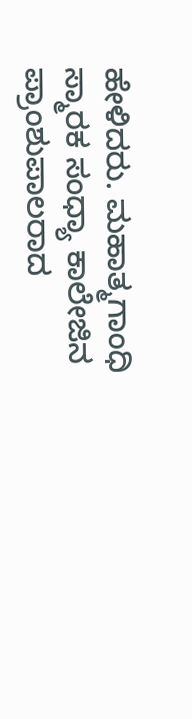ಹೇಳಿದರು. ಮಹಾತ್ಮಗಾಂಧಿ ಸ್ಮಾರಕ ಸಂಧ್ಯಾ ಕಾಲೇಜಿನ ಪ್ರಾಂಶುಪಾಲರಾದ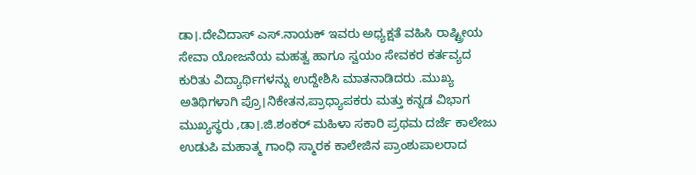ಡಾ।.ದೇವಿದಾಸ್ ಎಸ್.ನಾಯಕ್ ಇವರು ಅಧ್ಯಕ್ಷತೆ ವಹಿಸಿ ರಾಷ್ಟ್ರೀಯ ಸೇವಾ ಯೋಜನೆಯ ಮಹತ್ವ ಹಾಗೂ ಸ್ವಯಂ ಸೇವಕರ ಕರ್ತವ್ಯದ ಕುರಿತು ವಿದ್ಯಾರ್ಥಿಗಳನ್ನು ಉದ್ದೇಶಿಸಿ ಮಾತನಾಡಿದರು .ಮುಖ್ಯ ಅತಿಥಿಗಳಾಗಿ ಪ್ರೊ।ನಿಕೇತನ,ಪ್ರಾಧ್ಯಾಪಕರು ಮತ್ತು ಕನ್ನಡ ವಿಭಾಗ ಮುಖ್ಯಸ್ಥರು ,ಡಾ।.ಜಿ.ಶಂಕರ್ ಮಹಿಳಾ ಸಕಾರಿ ಪ್ರಥಮ ದರ್ಜೆ ಕಾಲೇಜು ಉಡುಪಿ ಮಹಾತ್ಮ ಗಾಂಧಿ ಸ್ಮಾರಕ ಕಾಲೇಜಿನ ಪ್ರಾಂಶುಪಾಲರಾದ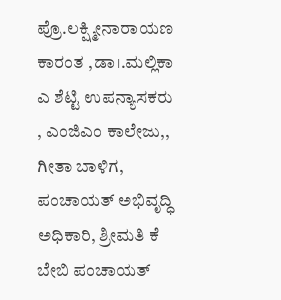ಪ್ರೊ.ಲಕ್ಷ್ಮೀನಾರಾಯಣ ಕಾರಂತ ,ಡಾ।.ಮಲ್ಲಿಕಾ ಎ ಶೆಟ್ಟಿ ಉಪನ್ಯಾಸಕರು , ಎಂಜಿಎಂ ಕಾಲೇಜು,, ಗೀತಾ ಬಾಳಿಗ, ಪಂಚಾಯತ್ ಅಭಿವೃದ್ಧಿ ಅಧಿಕಾರಿ, ಶ್ರೀಮತಿ ಕೆ ಬೇಬಿ ಪಂಚಾಯತ್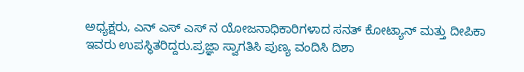ಅಧ್ಯಕ್ಷರು, ಎನ್ ಎಸ್ ಎಸ್ ನ ಯೋಜನಾಧಿಕಾರಿಗಳಾದ ಸನತ್ ಕೋಟ್ಯಾನ್ ಮತ್ತು ದೀಪಿಕಾ ಇವರು ಉಪಸ್ಥಿತರಿದ್ದರು.ಪ್ರಜ್ಞಾ ಸ್ವಾಗತಿಸಿ ಪುಣ್ಯ ವಂದಿಸಿ ದಿಶಾ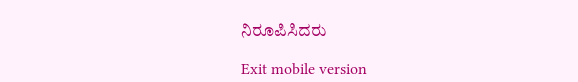ನಿರೂಪಿಸಿದರು

Exit mobile version